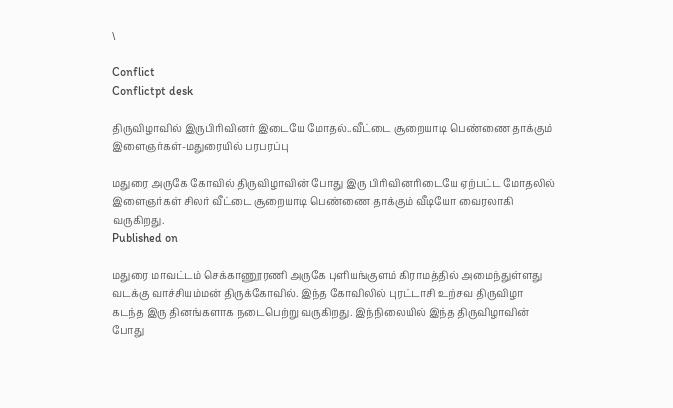\

Conflict
Conflictpt desk

திருவிழாவில் இருபிரிவினர் இடையே மோதல்..வீட்டை சூறையாடி பெண்ணை தாக்கும் இளைஞர்கள்-மதுரையில் பரபரப்பு

மதுரை அருகே கோவில் திருவிழாவின் போது இரு பிரிவினரிடையே ஏற்பட்ட மோதலில் இளைஞர்கள் சிலர் வீட்டை சூறையாடி பெண்ணை தாக்கும் வீடியோ வைரலாகி வருகிறது.
Published on

மதுரை மாவட்டம் செக்காணூரணி அருகே புளியங்குளம் கிராமத்தில் அமைந்துள்ளது வடக்கு வாச்சியம்மன் திருக்கோவில். இந்த கோவிலில் புரட்டாசி உற்சவ திருவிழா கடந்த இரு தினங்களாக நடைபெற்று வருகிறது. இந்நிலையில் இந்த திருவிழாவின் போது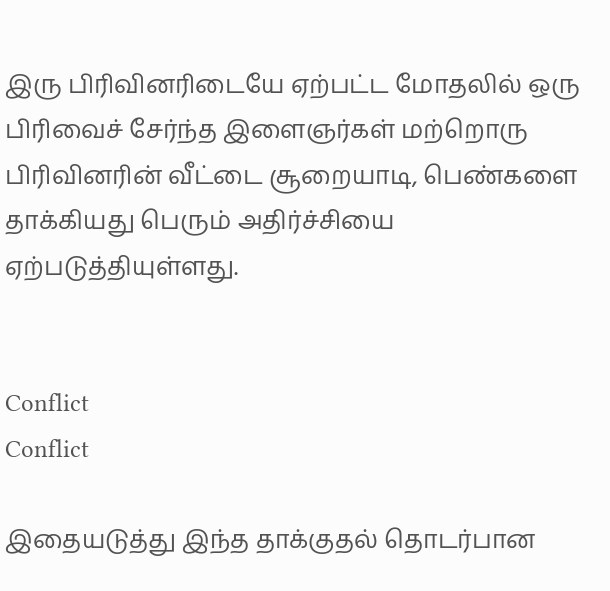இரு பிரிவினரிடையே ஏற்பட்ட மோதலில் ஒரு பிரிவைச் சேர்ந்த இளைஞர்கள் மற்றொரு பிரிவினரின் வீட்டை சூறையாடி, பெண்களை தாக்கியது பெரும் அதிர்ச்சியை ஏற்படுத்தியுள்ளது.


Conflict
Conflict

இதையடுத்து இந்த தாக்குதல் தொடர்பான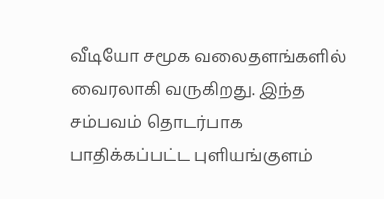வீடியோ சமூக வலைதளங்களில் வைரலாகி வருகிறது. இந்த சம்பவம் தொடர்பாக பாதிக்கப்பட்ட புளியங்குளம்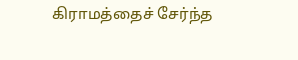கிராமத்தைச் சேர்ந்த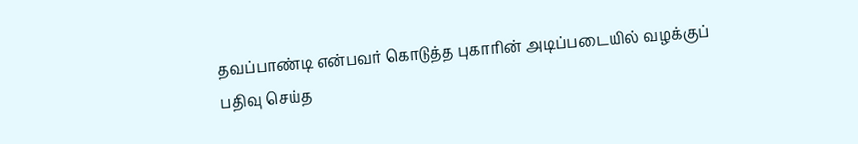தவப்பாண்டி என்பவர் கொடுத்த புகாரின் அடிப்படையில் வழக்குப் பதிவு செய்த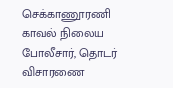செக்காணூரணி காவல் நிலைய போலீசார், தொடர் விசாரணை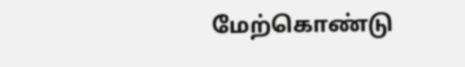மேற்கொண்டு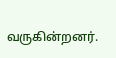வருகின்றனர்.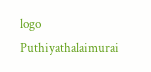logo
Puthiyathalaimurai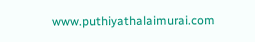www.puthiyathalaimurai.com